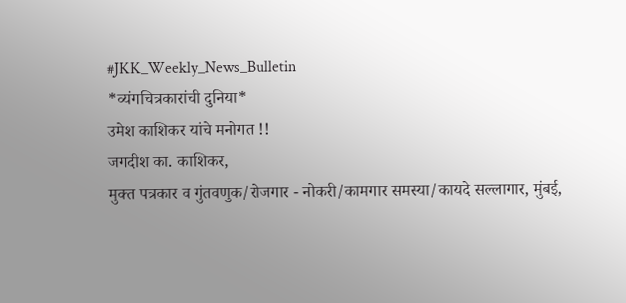#JKK_Weekly_News_Bulletin
*व्यंगचित्रकारांची दुनिया*
उमेश काशिकर यांचे मनोगत !!
जगदीश का. काशिकर,
मुक्त पत्रकार व गुंतवणुक/रोजगार - नोकरी/कामगार समस्या/कायदे सल्लागार, मुंबई,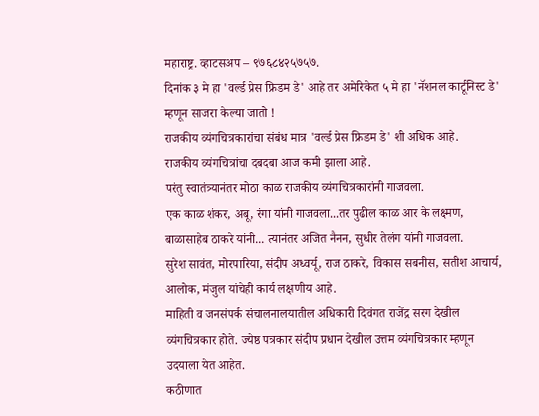महाराष्ट्र. व्हाटसअप – ९७६८४२५७५७.
दिनांक ३ मे हा 'वर्ल्ड प्रेस फ्रिडम डे' आहे तर अमेरिकेत ५ मे हा 'नॅशनल कार्टूनिस्ट डे' म्हणून साजरा केल्या जातो !
राजकीय व्यंगचित्रकारांचा संबंध मात्र 'वर्ल्ड प्रेस फ्रिडम डे' शी अधिक आहे.
राजकीय व्यंगचित्रांचा दबदबा आज कमी झाला आहे.
परंतु स्वातंत्र्यानंतर मोठा काळ राजकीय व्यंगचित्रकारांनी गाजवला.
एक काळ शंकर, अबू, रंगा यांनी गाजवला...तर पुढील काळ आर के लक्ष्मण, बाळासाहेब ठाकरे यांनी... त्यानंतर अजित नैनन, सुधीर तेलंग यांनी गाजवला.
सुरेश सावंत, मोरपारिया, संदीप अध्वर्यू, राज ठाकरे, विकास सबनीस, सतीश आचार्य, आलोक, मंजुल यांचेही कार्य लक्षणीय आहे.
माहिती व जनसंपर्क संचालनालयातील अधिकारी दिवंगत राजेंद्र सरग देखील व्यंगचित्रकार होते. ज्येष्ठ पत्रकार संदीप प्रधान देखील उत्तम व्यंगचित्रकार म्हणून उदयाला येत आहेत.
कठीणात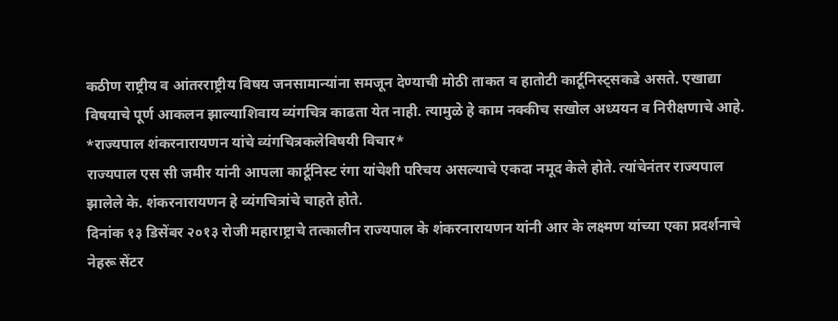कठीण राष्ट्रीय व आंतरराष्ट्रीय विषय जनसामान्यांना समजून देण्याची मोठी ताकत व हातोटी कार्टूनिस्ट्सकडे असते. एखाद्या विषयाचे पूर्ण आकलन झाल्याशिवाय व्यंगचित्र काढता येत नाही. त्यामुळे हे काम नक्कीच सखोल अध्ययन व निरीक्षणाचे आहे.
*राज्यपाल शंकरनारायणन यांचे व्यंगचित्रकलेविषयी विचार*
राज्यपाल एस सी जमीर यांनी आपला कार्टूनिस्ट रंगा यांचेशी परिचय असल्याचे एकदा नमूद केले होते. त्यांचेनंतर राज्यपाल झालेले के. शंकरनारायणन हे व्यंगचित्रांचे चाहते होते.
दिनांक १३ डिसेंबर २०१३ रोजी महाराष्ट्राचे तत्कालीन राज्यपाल के शंकरनारायणन यांनी आर के लक्ष्मण यांच्या एका प्रदर्शनाचे नेहरू सेंटर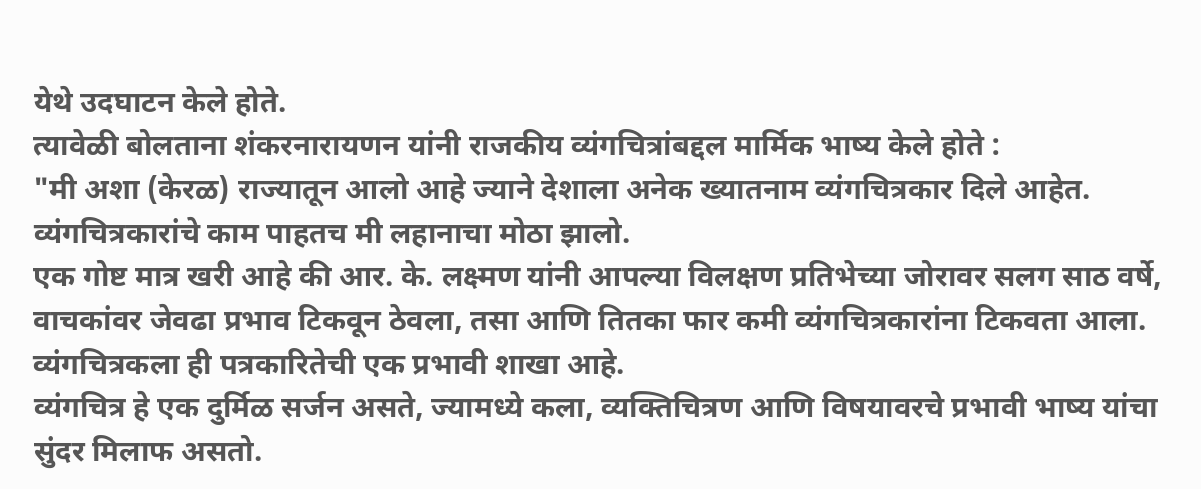येथे उदघाटन केले होते.
त्यावेळी बोलताना शंकरनारायणन यांनी राजकीय व्यंगचित्रांबद्दल मार्मिक भाष्य केले होते :
"मी अशा (केरळ) राज्यातून आलो आहे ज्याने देशाला अनेक ख्यातनाम व्यंगचित्रकार दिले आहेत.
व्यंगचित्रकारांचे काम पाहतच मी लहानाचा मोठा झालो.
एक गोष्ट मात्र खरी आहे की आर. के. लक्ष्मण यांनी आपल्या विलक्षण प्रतिभेच्या जोरावर सलग साठ वर्षे, वाचकांवर जेवढा प्रभाव टिकवून ठेवला, तसा आणि तितका फार कमी व्यंगचित्रकारांना टिकवता आला.
व्यंगचित्रकला ही पत्रकारितेची एक प्रभावी शाखा आहे.
व्यंगचित्र हे एक दुर्मिळ सर्जन असते, ज्यामध्ये कला, व्यक्तिचित्रण आणि विषयावरचे प्रभावी भाष्य यांचा सुंदर मिलाफ असतो.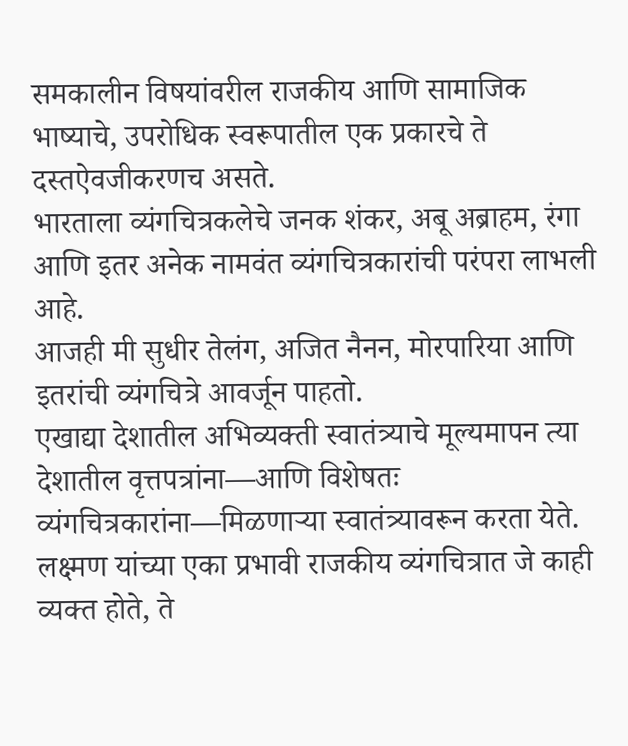समकालीन विषयांवरील राजकीय आणि सामाजिक भाष्याचे, उपरोधिक स्वरूपातील एक प्रकारचे ते दस्तऐवजीकरणच असते.
भारताला व्यंगचित्रकलेचे जनक शंकर, अबू अब्राहम, रंगा आणि इतर अनेक नामवंत व्यंगचित्रकारांची परंपरा लाभली आहे.
आजही मी सुधीर तेलंग, अजित नैनन, मोरपारिया आणि इतरांची व्यंगचित्रे आवर्जून पाहतो.
एखाद्या देशातील अभिव्यक्ती स्वातंत्र्याचे मूल्यमापन त्या देशातील वृत्तपत्रांना—आणि विशेषतः व्यंगचित्रकारांना—मिळणाऱ्या स्वातंत्र्यावरून करता येते.
लक्ष्मण यांच्या एका प्रभावी राजकीय व्यंगचित्रात जे काही व्यक्त होते, ते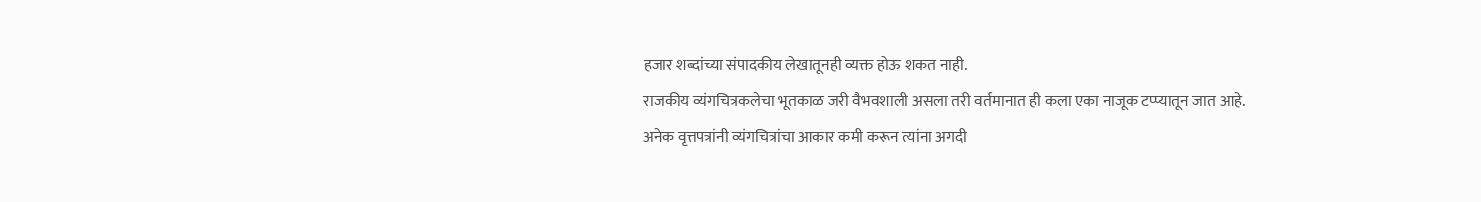हजार शब्दांच्या संपादकीय लेखातूनही व्यक्त होऊ शकत नाही.
राजकीय व्यंगचित्रकलेचा भूतकाळ जरी वैभवशाली असला तरी वर्तमानात ही कला एका नाजूक टप्प्यातून जात आहे.
अनेक वृत्तपत्रांनी व्यंगचित्रांचा आकार कमी करून त्यांना अगदी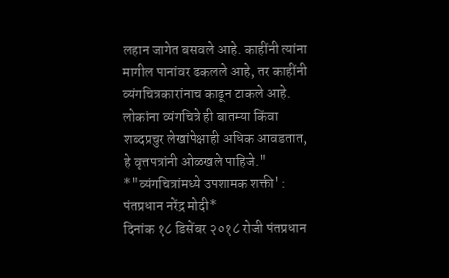लहान जागेत बसवले आहे. काहींनी त्यांना मागील पानांवर ढकलले आहे, तर काहींनी व्यंगचित्रकारांनाच काढून टाकले आहे. लोकांना व्यंगचित्रे ही बातम्या किंवा शब्दप्रचुर लेखांपेक्षाही अधिक आवडतात, हे वृत्तपत्रांनी ओळखले पाहिजे."
*"व्यंगचित्रांमध्ये उपशामक शक्ती' : पंतप्रधान नरेंद्र मोदी*
दिनांक १८ डिसेंबर २०१८ रोजी पंतप्रधान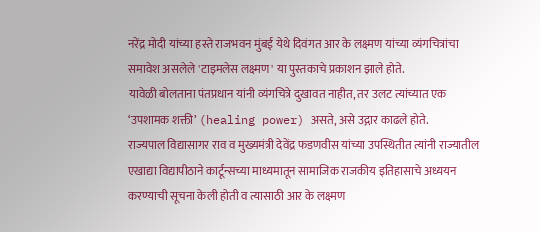नरेंद्र मोदी यांच्या हस्ते राजभवन मुंबई येथे दिवंगत आर के लक्ष्मण यांच्या व्यंगचित्रांचा समावेश असलेले 'टाइमलेस लक्ष्मण' या पुस्तकाचे प्रकाशन झाले होते.
यावेळी बोलताना पंतप्रधान यांनी व्यंगचित्रे दुखावत नाहीत, तर उलट त्यांच्यात एक ‘उपशामक शक्ती’ (healing power) असते, असे उद्गार काढले होते.
राज्यपाल विद्यासागर राव व मुख्यमंत्री देवेंद्र फडणवीस यांच्या उपस्थितीत त्यांनी राज्यातील एखाद्या विद्यापीठाने कार्टून्सच्या माध्यमातून सामाजिक राजकीय इतिहासाचे अध्ययन करण्याची सूचना केली होती व त्यासाठी आर के लक्ष्मण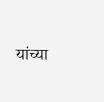यांच्या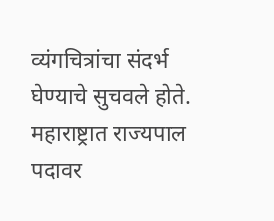व्यंगचित्रांचा संदर्भ घेण्याचे सुचवले होते.
महाराष्ट्रात राज्यपाल पदावर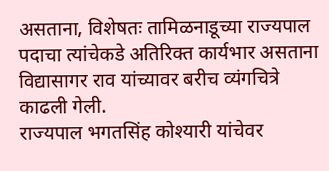असताना, विशेषतः तामिळनाडूच्या राज्यपाल पदाचा त्यांचेकडे अतिरिक्त कार्यभार असताना विद्यासागर राव यांच्यावर बरीच व्यंगचित्रे काढली गेली.
राज्यपाल भगतसिंह कोश्यारी यांचेवर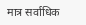मात्र सर्वाधिक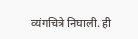व्यंगचित्रे निघाली. ही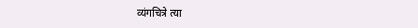व्यंगचित्रे त्या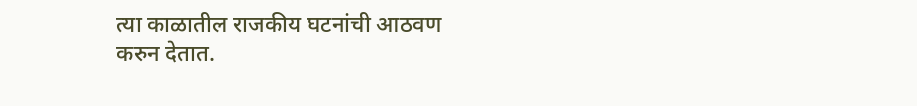त्या काळातील राजकीय घटनांची आठवण करुन देतात.